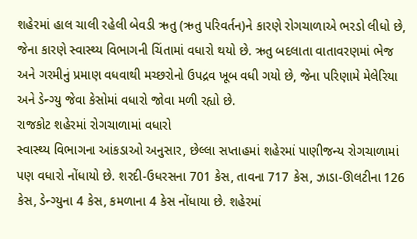શહેરમાં હાલ ચાલી રહેલી બેવડી ઋતુ (ઋતુ પરિવર્તન)ને કારણે રોગચાળાએ ભરડો લીધો છે, જેના કારણે સ્વાસ્થ્ય વિભાગની ચિંતામાં વધારો થયો છે. ઋતુ બદલાતા વાતાવરણમાં ભેજ અને ગરમીનું પ્રમાણ વધવાથી મચ્છરોનો ઉપદ્રવ ખૂબ વધી ગયો છે, જેના પરિણામે મેલેરિયા અને ડેન્ગ્યુ જેવા કેસોમાં વધારો જોવા મળી રહ્યો છે.
રાજકોટ શહેરમાં રોગચાળામાં વધારો
સ્વાસ્થ્ય વિભાગના આંકડાઓ અનુસાર, છેલ્લા સપ્તાહમાં શહેરમાં પાણીજન્ય રોગચાળામાં પણ વધારો નોંધાયો છે. શરદી-ઉધરસના 701 કેસ, તાવના 717 કેસ, ઝાડા-ઊલટીના 126 કેસ, ડેન્ગ્યુના 4 કેસ, કમળાના 4 કેસ નોંધાયા છે. શહેરમાં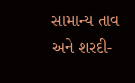સામાન્ય તાવ અને શરદી-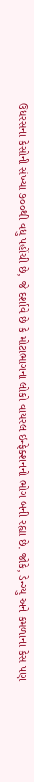ઉધરસના કેસોની સંખ્યા ૭૦૦થી વધુ પહોંચી છે, જે દર્શાવે છે કે મોટાભાગના લોકો વાયરલ ઇન્ફેક્શનનો ભોગ બની રહ્યા છે. જોકે, ડેન્ગ્યુ અને કમળાના કેસ પણ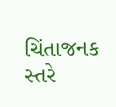ચિંતાજનક સ્તરે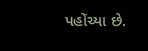પહોંચ્યા છે.